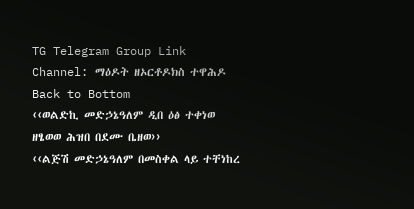TG Telegram Group Link
Channel: ማዕዶት ዘኦርቶዶክስ ተዋሕዶ
Back to Bottom
‹‹ወልድኪ መድኃኔዓለም ዲበ ዕፅ ተቀነወ ዘፄወወ ሕዝበ በደሙ ቤዘወ››
‹‹ልጅሽ መድኃኔዓለም በመስቀል ላይ ተቸነከረ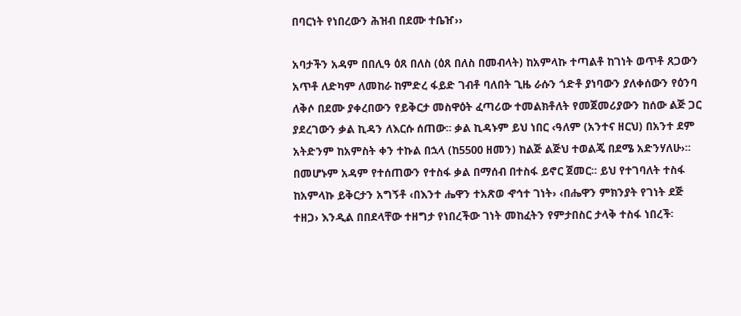በባርነት የነበረውን ሕዝብ በደሙ ተቤዠ››

አባታችን አዳም በበሊዓ ዕጸ በለስ (ዕጸ በለስ በመብላት) ከአምላኩ ተጣልቶ ከገነት ወጥቶ ጸጋውን አጥቶ ለድካም ለመከራ ከምድረ ፋይድ ገብቶ ባለበት ጊዜ ራሱን ጎድቶ ያነባውን ያለቀሰውን የዕንባ ለቅሶ በደሙ ያቀረበውን የይቅርታ መስዋዕት ፈጣሪው ተመልክቶለት የመጀመሪያውን ከሰው ልጅ ጋር ያደረገውን ቃል ኪዳን ለእርሱ ሰጠው፡፡ ቃል ኪዳኑም ይህ ነበር ‹ዓለም (አንተና ዘርህ) በአንተ ደም አትድንም ከአምስት ቀን ተኩል በኋላ (ከ5500 ዘመን) ከልጅ ልጅህ ተወልጄ በደሜ አድንሃለሁ›፡፡
በመሆኑም አዳም የተሰጠውን የተስፋ ቃል በማሰብ በተስፋ ይኖር ጀመር፡፡ ይህ የተገባለት ተስፋ ከአምላኩ ይቅርታን አግኝቶ ‹በእንተ ሔዋን ተአጽወ ኆኅተ ገነት› ‹በሔዋን ምክንያት የገነት ደጅ ተዘጋ› እንዲል በበደላቸው ተዘግታ የነበረችው ገነት መከፈትን የምታበስር ታላቅ ተስፋ ነበረች፡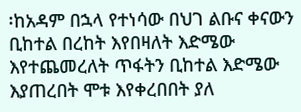፡ከአዳም በኋላ የተነሳው በህገ ልቡና ቀናውን ቢከተል በረከት እየበዛለት እድሜው እየተጨመረለት ጥፋትን ቢከተል እድሜው እያጠረበት ሞቱ እየቀረበበት ያለ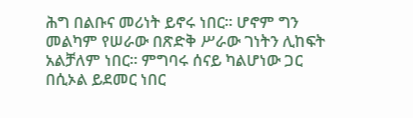ሕግ በልቡና መሪነት ይኖሩ ነበር፡፡ ሆኖም ግን መልካም የሠራው በጽድቅ ሥራው ገነትን ሊከፍት አልቻለም ነበር፡፡ ምግባሩ ሰናይ ካልሆነው ጋር በሲኦል ይደመር ነበር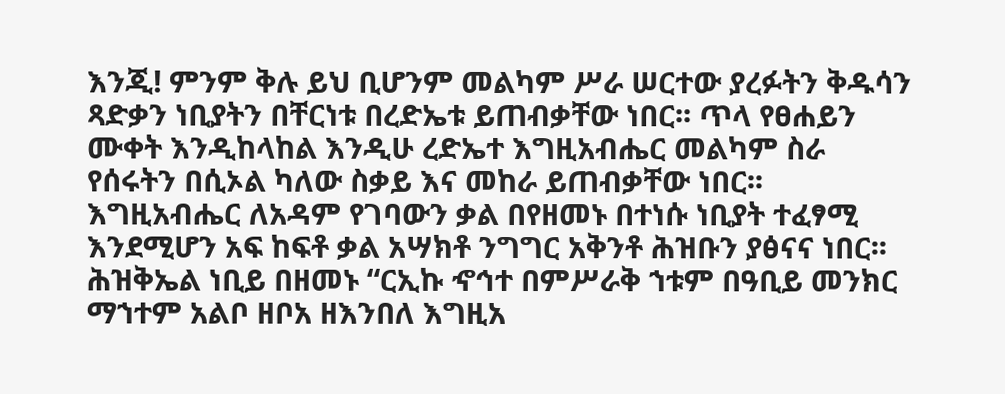እንጂ! ምንም ቅሉ ይህ ቢሆንም መልካም ሥራ ሠርተው ያረፉትን ቅዱሳን ጻድቃን ነቢያትን በቸርነቱ በረድኤቱ ይጠብቃቸው ነበር፡፡ ጥላ የፀሐይን ሙቀት እንዲከላከል እንዲሁ ረድኤተ እግዚአብሔር መልካም ስራ የሰሩትን በሲኦል ካለው ስቃይ እና መከራ ይጠብቃቸው ነበር፡፡
እግዚአብሔር ለአዳም የገባውን ቃል በየዘመኑ በተነሱ ነቢያት ተፈፃሚ እንደሚሆን አፍ ከፍቶ ቃል አሣክቶ ንግግር አቅንቶ ሕዝቡን ያፅናና ነበር፡፡ ሕዝቅኤል ነቢይ በዘመኑ “ርኢኩ ኆኅተ በምሥራቅ ኀቱም በዓቢይ መንክር ማኀተም አልቦ ዘቦአ ዘእንበለ እግዚአ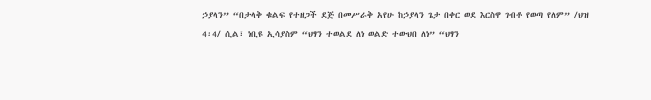ኃያላን” “በታላቅ ቁልፍ የተዘጋች ደጅ በመሥራቅ አየሁ ከኃያላን ጌታ በቀር ወደ እርስዋ ገብቶ የወጣ የለም” /ህዝ 4፡4/ ሲል፣ ነቢዩ ኢሳያስም “ህፃን ተወልደ ለነ ወልድ ተውህበ ለነ” “ህፃን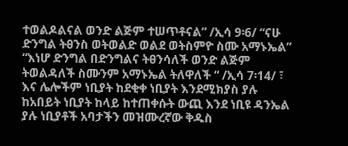ተወልዶልናል ወንድ ልጅም ተሠጥቶናል” /ኢሳ 9፡6/ “ናሁ ድንግል ትፀንስ ወትወልድ ወልደ ወትስምዮ ስሙ አማኑኤል” “እነሆ ድንግል በድንግልና ትፀንሳለች ወንድ ልጅም ትወልዳለች ስሙንም አማኑኤል ትለዋለች “ /ኢሳ 7፡14/ ፣ እና ሌሎችም ነቢያት ከደቂቀ ነቢያት እንደሚክያስ ያሉ ከአበይት ነቢያት ከላይ ከተጠቀሱት ውጪ እንደ ነቢዩ ዳንኤል ያሉ ነቢያቶች አባታችን መዝሙረኛው ቅዱስ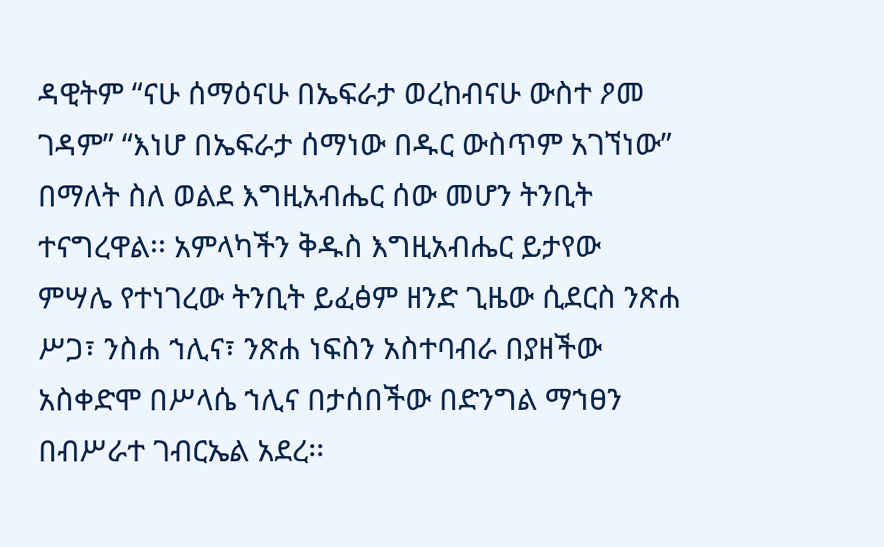ዳዊትም “ናሁ ሰማዕናሁ በኤፍራታ ወረከብናሁ ውስተ ዖመ ገዳም” “እነሆ በኤፍራታ ሰማነው በዱር ውስጥም አገኘነው” በማለት ስለ ወልደ እግዚአብሔር ሰው መሆን ትንቢት ተናግረዋል፡፡ አምላካችን ቅዱስ እግዚአብሔር ይታየው ምሣሌ የተነገረው ትንቢት ይፈፅም ዘንድ ጊዜው ሲደርስ ንጽሐ ሥጋ፣ ንስሐ ኀሊና፣ ንጽሐ ነፍስን አስተባብራ በያዘችው አስቀድሞ በሥላሴ ኀሊና በታሰበችው በድንግል ማኀፀን በብሥራተ ገብርኤል አደረ፡፡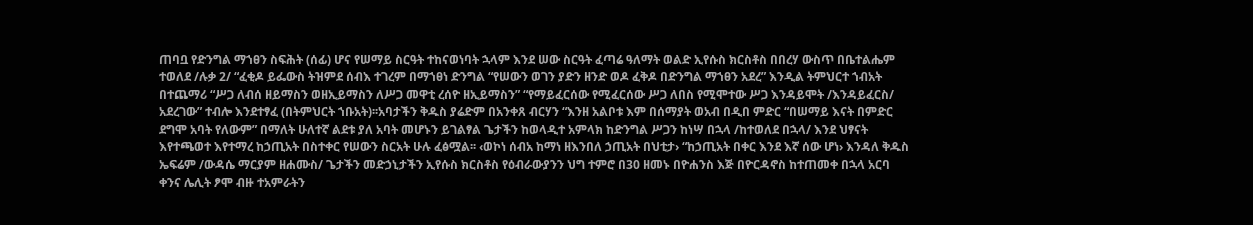ጠባቧ የድንግል ማኀፀን ስፍሕት (ሰፊ) ሆና የሠማይ ስርዓት ተከናወነባት ኋላም እንደ ሠው ስርዓት ፈጣሬ ዓለማት ወልድ ኢየሱስ ክርስቶስ በበረሃ ውስጥ በቤተልሔም ተወለደ /ሉቃ 2/ “ፈቂዶ ይፌውስ ትዝምደ ሰብእ ተገረም በማኀፀነ ድንግል “የሠውን ወገን ያድን ዘንድ ወዶ ፈቅዶ በድንግል ማኀፀን አደረ” እንዲል ትምህርተ ኀብአት በተጨማሪ “ሥጋ ለብሰ ዘይማስን ወዘኢይማስን ለሥጋ መዋቲ ረሰዮ ዘኢይማስን” “የማይፈርሰው የሚፈርሰው ሥጋ ለበስ የሚሞተው ሥጋ እንዳይሞት /እንዳይፈርስ/ አደረገው” ተብሎ እንደተፃፈ (በትምህርት ኀቡአት)፡፡አባታችን ቅዱስ ያሬድም በአንቀጸ ብርሃን “እንዘ አልቦቱ እም በሰማያት ወአብ በዲበ ምድር “በሠማይ እናት በምድር ደግሞ አባት የለውም” በማለት ሁለተኛ ልደቱ ያለ አባት መሆኑን ይገልፃል ጌታችን ከወላዲተ አምላክ ከድንግል ሥጋን ከነሣ በኋላ /ከተወለደ በኋላ/ እንደ ህፃናት እየተጫወተ እየተማረ ከኃጢአት በስተቀር የሠውን ስርአት ሁሉ ፈፅሟል፡፡ ‹ወኮነ ሰብአ ከማነ ዘእንበለ ኃጢአት በህቲታ› “ከኃጢአት በቀር እንደ እኛ ሰው ሆነ› እንዳለ ቅዱስ ኤፍሬም /ውዳሴ ማርያም ዘሐሙስ/ ጌታችን መድኃኒታችን ኢየሱስ ክርስቶስ የዕብራውያንን ህግ ተምሮ በ30 ዘመኑ በዮሐንስ እጅ በዮርዳኖስ ከተጠመቀ በኋላ አርባ ቀንና ሌሊት ፆሞ ብዙ ተአምራትን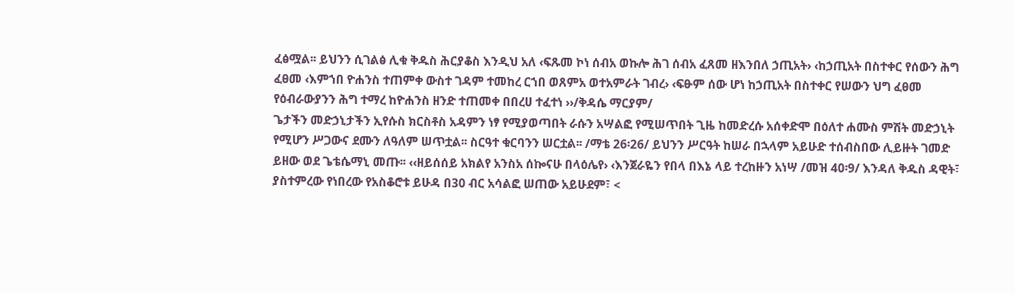ፈፅሟል፡፡ ይህንን ሲገልፅ ሊቁ ቅዱስ ሕርያቆስ እንዲህ አለ ‹ፍጹመ ኮነ ሰብአ ወኩሎ ሕገ ሰብአ ፈጸመ ዘእንበለ ኃጢአት› ‹ከኃጢአት በስተቀር የሰውን ሕግ ፈፀመ ‹እምኀበ ዮሐንስ ተጠምቀ ውስተ ገዳም ተመከረ ርኀበ ወጸምአ ወተአምራት ገብረ› ‹ፍፁም ሰው ሆነ ከኃጢአት በስተቀር የሠውን ህግ ፈፀመ የዕብራውያንን ሕግ ተማረ ከዮሐንስ ዘንድ ተጠመቀ በበረሀ ተፈተነ ››/ቅዳሴ ማርያም/
ጌታችን መድኃኒታችን ኢየሱስ ክርስቶስ አዳምን ነፃ የሚያወጣበት ራሱን አሣልፎ የሚሠጥበት ጊዜ ከመድረሱ አሰቀድሞ በዕለተ ሐሙስ ምሽት መድኃኒት የሚሆን ሥጋውና ደሙን ለዓለም ሠጥቷል፡፡ ስርዓተ ቁርባንን ሠርቷል፡፡ /ማቴ 26፡26/ ይህንን ሥርዓት ከሠራ በኋላም አይሁድ ተሰብስበው ሊይዙት ገመድ ይዘው ወደ ጌቴሴማኒ መጡ፡፡ ‹‹ዘይሰሰይ አክልየ አንስአ ሰኰናሁ በላዕሌየ› ‹እንጀራዬን የበላ በእኔ ላይ ተረከዙን አነሣ /መዝ 40፡9/ እንዳለ ቅዱስ ዳዊት፣ ያስተምረው የነበረው የአስቆሮቱ ይሁዳ በ30 ብር አሳልፎ ሠጠው አይሁደም፣ <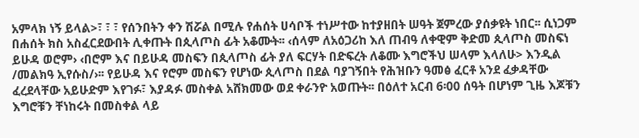አምላክ ነኝ ይላል>፣ ፣ ፣ የሰንበትን ቀን ሽሯል በሚሉ የሐሰት ሀሳቦች ተነሥተው ከተያዘበት ሠዓት ጀምረው ያሰቃዩት ነበር፡፡ ሲነጋም በሐሰት ክስ አስፈርደውበት ሊቀጡት በጲላጦስ ፊት አቆሙት፡፡ ‹ሰላም ለአዕጋሪከ እለ ጠብዓ ለቀዊም ቅድመ ጲላጦስ መስፍነ ይሁዳ ወሮም› ‹በሮም እና በይሁዳ መስፍን በጲላጦስ ፊት ያለ ፍርሃት በድፍረት ለቆሙ እግሮችህ ሠላም እላለሁ> እንዲል /መልክዓ ኢየሱስ/›፡፡ የይሁዳ እና የሮም መስፍን የሆነው ጲላጦስ በደል ባያገኝበት የሕዝቡን ዓመፅ ፈርቶ አንደ ፈቃዳቸው ፈረደላቸው አይሁድም እየገፉ፣ እያዳፉ መስቀል አሸክመው ወደ ቀራንዮ አወጡት፡፡ በዕለተ አርብ 6፡00 ሰዓት በሆነም ጊዜ እጆቹን እግሮቹን ቸነከሩት በመስቀል ላይ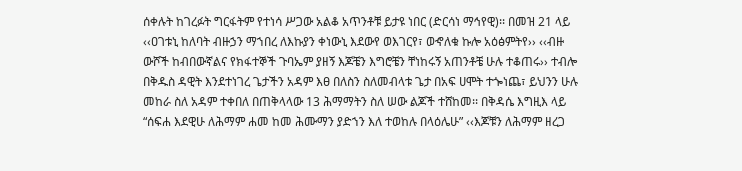ሰቀሉት ከገረፉት ግርፋትም የተነሳ ሥጋው አልቆ አጥንቶቹ ይታዩ ነበር (ድርሳነ ማኅየዊ)፡፡ በመዝ 21 ላይ ‹‹ዐገቱኒ ከለባት ብዙኃን ማኀበረ ለእኩያን ቀነውኒ እደውየ ወእገርየ፣ ወኆለቁ ኩሎ አዕፅምትየ›› ‹‹ብዙ ውሾች ከብበውኛልና የክፋተኞች ጉባኤም ያዘኝ እጆቼን እግሮቼን ቸነከሩኝ አጠንቶቼ ሁሉ ተቆጠሩ›› ተብሎ በቅዱስ ዳዊት እንደተነገረ ጌታችን አዳም እፀ በለስን ስለመብላቱ ጌታ በአፍ ሀሞት ተጐነጨ፣ ይህንን ሁሉ መከራ ስለ አዳም ተቀበለ በጠቅላላው 13 ሕማማትን ስለ ሠው ልጆች ተሸከመ፡፡ በቅዳሴ እግዚእ ላይ “ሰፍሐ እደዊሁ ለሕማም ሐመ ከመ ሕሙማን ያድኀን እለ ተወከሉ በላዕሌሁ” ‹‹እጆቹን ለሕማም ዘረጋ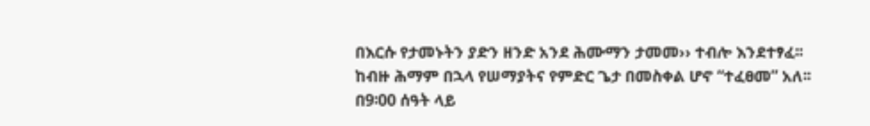በእርሱ የታመኑትን ያድን ዘንድ አንደ ሕሙማን ታመመ›› ተብሎ እንደተፃፈ፡፡
ከብዙ ሕማም በኋላ የሠማያትና የምድር ጌታ በመስቀል ሆኖ “ተፈፀመ” አለ፡፡ በ9፡00 ሰዓት ላይ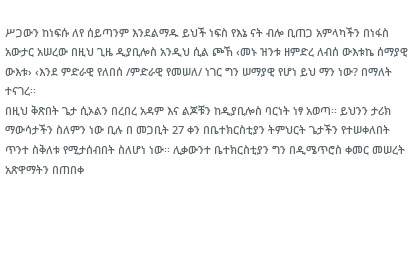ሥጋውን ከነፍሱ ለየ ሰይጣንም እንደልማዱ ይህች ነፍስ የእኔ ናት ብሎ ቢጠጋ አምላካችን በነፋስ አውታር አሠረው በዚህ ጊዜ ዲያቢሎስ አንዲህ ሲል ጮኸ ‹መኑ ዝንቱ ዘምድረ ለብሰ ውእቱኬ ሰማያዊ ውእቱ› ‹እንደ ምድራዊ የለበሰ /ምድራዊ የመሠለ/ ነገር ግን ሠማያዊ የሆነ ይህ ማን ነው? በማለት ተናገረ፡፡
በዚህ ቅጽበት ጌታ ሲኦልን በረበረ አዳም እና ልጆቹን ከዲያቢሎስ ባርነት ነፃ አወጣ፡፡ ይህንን ታሪክ ማውሳታችን ስለምን ነው ቢሉ በ መጋቢት 27 ቀን በቤተክርስቲያን ትምህርት ጌታችን የተሠቀለበት ጥንተ ስቅለቱ የሚታሰብበት ስለሆነ ነው፡፡ ሊቃውንተ ቤተክርስቲያን ግን በዲሜጥሮስ ቀመር መሠረት አጽዋማትን በጠበቀ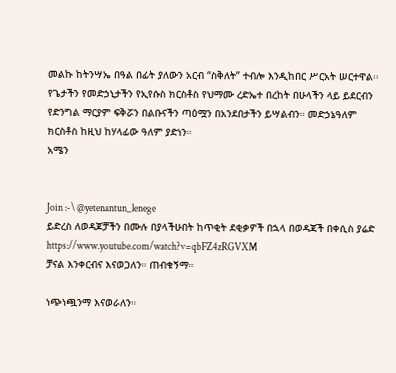መልኩ ከትንሣኤ በዓል በፊት ያለውን አርብ “ስቅለት” ተብሎ እንዲከበር ሥርአት ሠርተዋል፡፡
የጌታችን የመድኃኒታችን የኢየሱስ ክርስቶስ የህማሙ ረድኤተ በረከት በሁላችን ላይ ይደርብን የድንግል ማርያም ፍቅሯን በልቡናችን ጣዕሟን በአንደበታችን ይሣልብን። መድኃኔዓለም ክርስቶስ ከዚህ ከሃላፊው ዓለም ያድነን።
አሜን


Join :-\ @yetenantun_lenege
ይድረስ ለወዳጆቻችን በሙሉ በያላችሁበት ከጥቂት ደቂቃዎች በኋላ በወዳጃች በቀሲስ ያሬድ https://www.youtube.com/watch?v=qbFZ4zRGVXM
ቻናል እንቀርብና እናወጋለን። ጠብቁኝማ።

ነጭነጯንማ እናወራለን።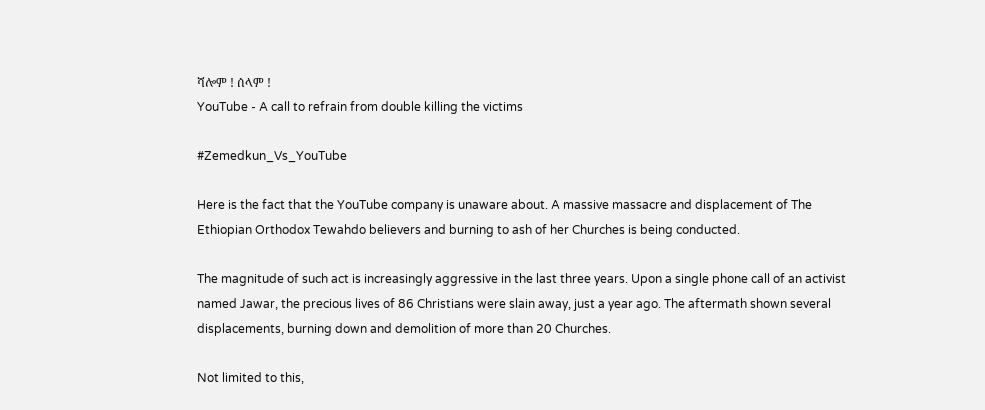ሻሎም ! ሰላም !
YouTube - A call to refrain from double killing the victims

#Zemedkun_Vs_YouTube

Here is the fact that the YouTube company is unaware about. A massive massacre and displacement of The Ethiopian Orthodox Tewahdo believers and burning to ash of her Churches is being conducted.

The magnitude of such act is increasingly aggressive in the last three years. Upon a single phone call of an activist named Jawar, the precious lives of 86 Christians were slain away, just a year ago. The aftermath shown several displacements, burning down and demolition of more than 20 Churches.

Not limited to this,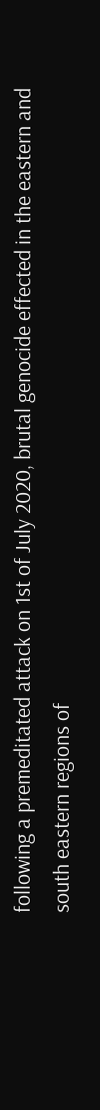following a premeditated attack on 1st of July 2020, brutal genocide effected in the eastern and south eastern regions of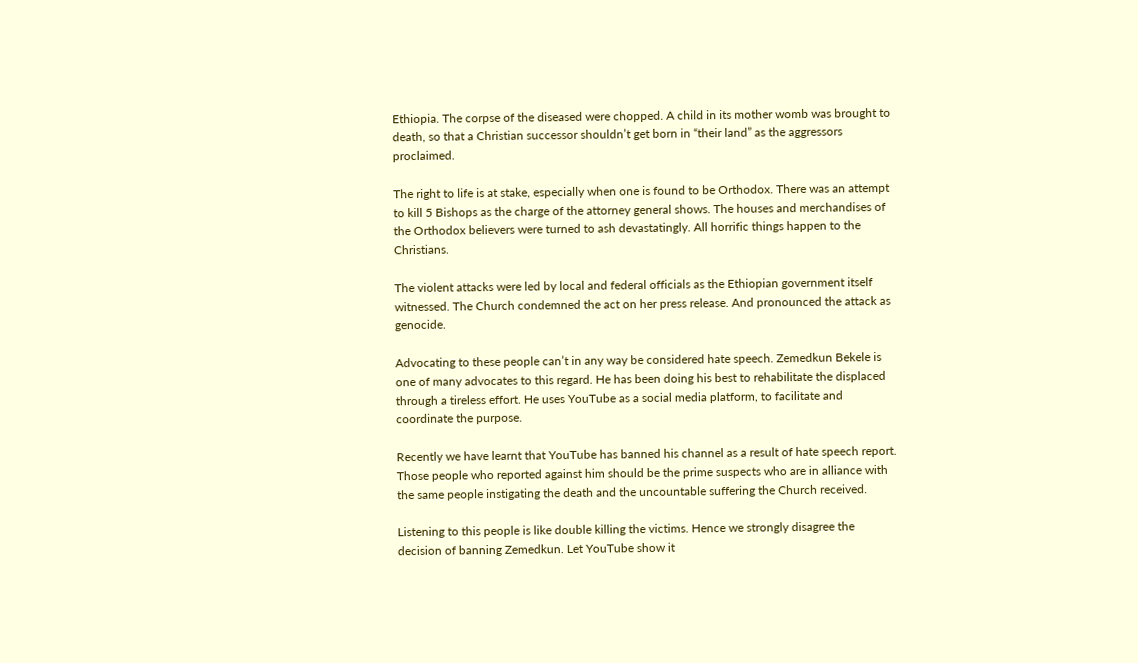Ethiopia. The corpse of the diseased were chopped. A child in its mother womb was brought to death, so that a Christian successor shouldn’t get born in “their land” as the aggressors proclaimed.

The right to life is at stake, especially when one is found to be Orthodox. There was an attempt to kill 5 Bishops as the charge of the attorney general shows. The houses and merchandises of the Orthodox believers were turned to ash devastatingly. All horrific things happen to the Christians.

The violent attacks were led by local and federal officials as the Ethiopian government itself witnessed. The Church condemned the act on her press release. And pronounced the attack as genocide.

Advocating to these people can’t in any way be considered hate speech. Zemedkun Bekele is one of many advocates to this regard. He has been doing his best to rehabilitate the displaced through a tireless effort. He uses YouTube as a social media platform, to facilitate and coordinate the purpose.

Recently we have learnt that YouTube has banned his channel as a result of hate speech report. Those people who reported against him should be the prime suspects who are in alliance with the same people instigating the death and the uncountable suffering the Church received.

Listening to this people is like double killing the victims. Hence we strongly disagree the decision of banning Zemedkun. Let YouTube show it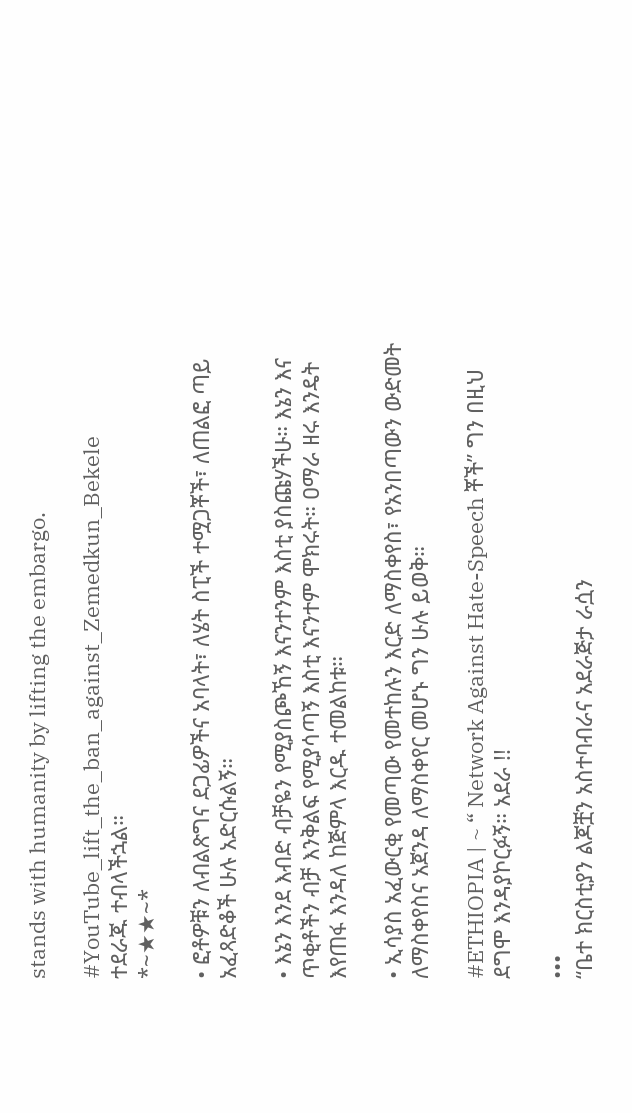stands with humanity by lifting the embargo.

#YouTube_lift_the_ban_against_Zemedkun_Bekele
ተደራጁ ተብላችኋል።
*~★★~*

• ፎቶዎቹን ለብልጽግና ደጋፊዎችና አባላት፣ ለሄት ስፒች ተሟጋቾች፣ ለጠልፎ ጣይ አፈጻድቆች ሁሉ አድርሱልኝ።

• እኔን እንደ እብድ ብቻዬን የሚያስጮኸኝ እናንተንም እስቲ ያስጩሃችሁ። እኔን እና ጥቂቶችን ብቻ እንቅልፍ የሚያሳጣኝ እስቲ እናንተም ሞክሩት። ዐማራ ዘሩ እንዴት እየጠፋ እንዳለ ከጅምላ እርዱ ተመልከቱ።

• ኢሳያስ አፈውርቂ የመጣው የመተከሉን እርድ ለማስቀየስ፣ የአንበጣውን ውድመት ለማስቀየስና አጀንዳ ለማስቀየር መሆኑ ግን ሁሉ ይወቅ።

#ETHIOPIA | ~ “ Network Against Hate-Speech ቾች” ግን በዚህ ደግሞ እንዳያኮርፉኝ። አደራ !!

•••
“ቤተ ክርስቲያን ልጆቿን አስተባብራና አደራጅታ ራሷን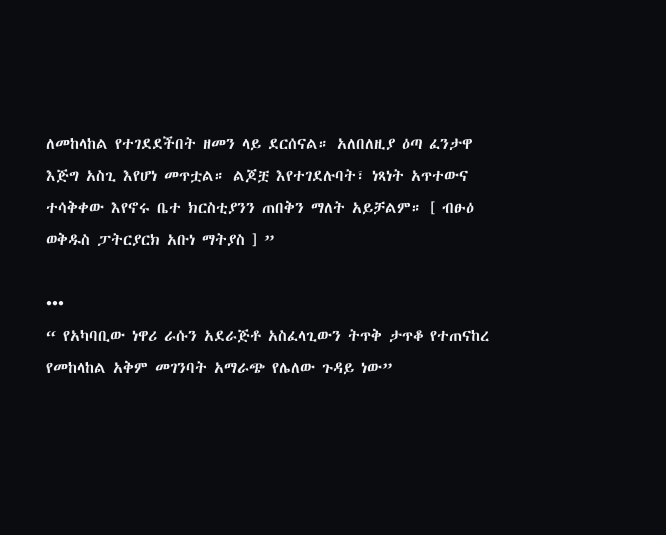ለመከላከል የተገደደችበት ዘመን ላይ ደርሰናል። አለበለዚያ ዕጣ ፈንታዋ እጅግ አስጊ እየሆነ መጥቷል። ልጆቿ እየተገደሉባት፣ ነጻነት አጥተውና ተሳቅቀው እየኖሩ ቤተ ክርስቲያንን ጠበቅን ማለት አይቻልም። [ ብፁዕ ወቅዱስ ፓትርያርክ አቡነ ማትያስ ] ”

•••
“ የአካባቢው ነዋሪ ራሱን አደራጅቶ አስፈላጊውን ትጥቅ ታጥቆ የተጠናከረ የመከላከል አቅም መገንባት አማራጭ የሌለው ጉዳይ ነው”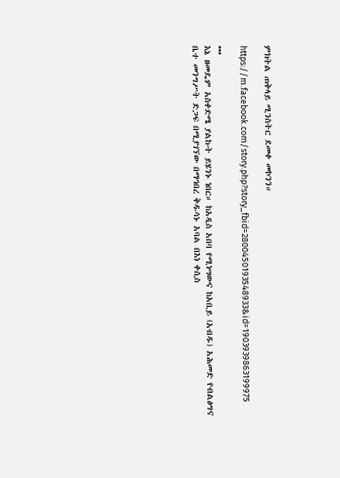ምክትል ጠቅላይ ሚንስትር ደመቀ መኮንን።

https://m.facebook.com/story.php?story_fbid=2800450193548933&id=1903939863199975

•••
እኔ ዘመዴም አስቀድሜ ያልኩት ይሄንኑ ነበር። ከአዲስ አበባ የሚነሣውና ከአቢይ (አብዱ) አሕመድ የብልፅግና ቤተ መንግሥት ድጋፍ በሚያገኘው በማኅበረ ቅዱሳኑ አባል በእነ ቀሲስ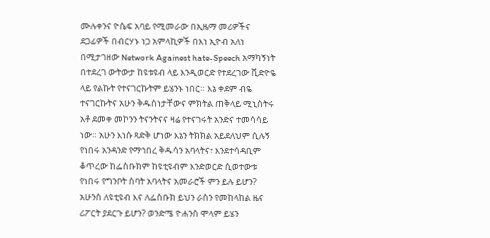ሙሉቀንና ዮሴፍ አባይ የሚመራው በኢዜማ መሪዎችና ደጋፊዎች በብርሃኑ ነጋ አምላኪዎች በእነ ኢዮብ አለነ በሚታገዘው Network Againest hate-Speech አማካኝነት በተደረገ ውትውታ ከዩቱዩብ ላይ እንዲወርድ የተደረገው ቪድዮዬ ላይ የልኩት የተናገርኩትም ይሄንኑ ነበር። እኔ ቀደም ብዬ ተናገርኩትና አሁን ቅዱስነታቸውና ምክትል ጠቅላይ ሚኒስትሩ አቶ ደመቀ መኮንን ትናንትናና ዛሬ የተናገሩት አንድና ተመሳሳይ ነው። አሁን እነሱ ጻድቅ ሆነው እኔን ትክክል አይደለህም ሲሉኝ የነበሩ አንዳንድ የማኅበረ ቅዱሳን አባላትና፣ እንደተሳዳቢም ቆጥረው ከፌስቡክም ከዩቲዩብም እንድወርድ ሲወተውቱ የነበሩ የግንቦት ሰባት አባላትና አመራሮች ምን ይሉ ይሆን? አሁንስ ለዩቲዩብ እና ለፌስቡክ ይህን ራስን የመከላከል ዜና ሪፖርት ያደርጉ ይሆን? ወንድሜ ዮሐንስ ሞላም ይሄን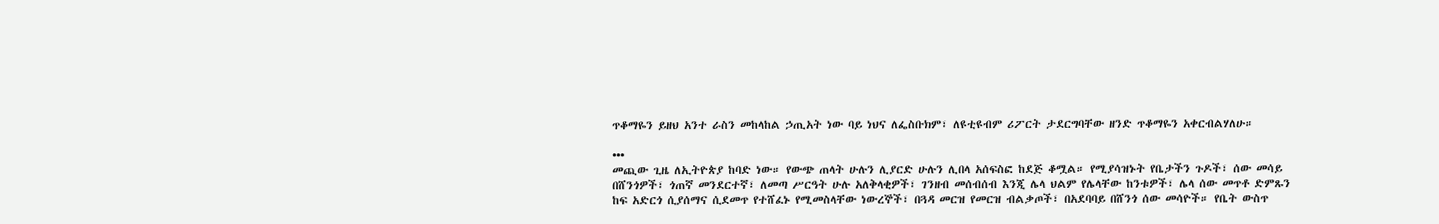ጥቆማዬን ይዘህ አንተ ራስን መከላከል ኃጢአት ነው ባይ ነህና ለፌስቡክም፣ ለዩቲዩብም ሪፖርት ታደርግባቸው ዘንድ ጥቆማዬን አቀርብልሃለሁ።

•••
መጪው ጊዜ ለኢትዮጵያ ከባድ ነው። የውጭ ጠላት ሁሉን ሊያርድ ሁሉን ሊበላ አሰፍስፎ ከደጅ ቆሟል። የሚያሳዝኑት የቤታችን ጉዶች፣ ሰው መሳይ በሸንጎዎች፣ ጎጠኛ መንደርተኛ፣ ለመጣ ሥርዓት ሁሉ አለቅላቂዎች፣ ገንዘብ መሰብሰብ እንጂ ሌላ ህልም የሌላቸው ከንቱዎች፣ ሌላ ሰው መጥቶ ድምጹን ከፍ አድርጎ ሲያሰማና ሲደመጥ የተሸፈኑ የሚመስላቸው ነውረኞች፣ በጓዳ መርዝ የመርዝ ብልቃጦች፣ በአደባባይ በሸንጎ ሰው መሳዮች። የቤት ውስጥ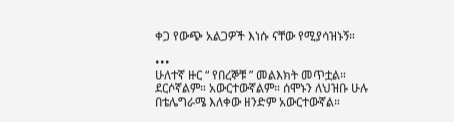ቀጋ የውጭ አልጋዎች እነሱ ናቸው የሚያሳዝኑኝ።

•••
ሁለተኛ ዙር “ የበረኞቹ ” መልእክት መጥቷል። ደርሶኛልም። አውርተውኛልም። ሰሞኑን ለህዝቡ ሁሉ በቴሌግራሜ እለቀው ዘንድም አውርተውኛል።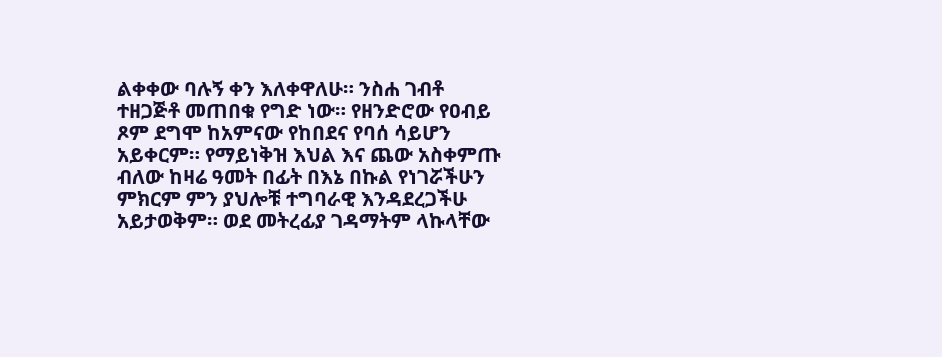ልቀቀው ባሉኝ ቀን እለቀዋለሁ። ንስሐ ገብቶ ተዘጋጅቶ መጠበቁ የግድ ነው። የዘንድሮው የዐብይ ጾም ደግሞ ከአምናው የከበደና የባሰ ሳይሆን አይቀርም። የማይነቅዝ እህል እና ጨው አስቀምጡ ብለው ከዛሬ ዓመት በፊት በእኔ በኩል የነገሯችሁን ምክርም ምን ያህሎቹ ተግባራዊ እንዳደረጋችሁ አይታወቅም። ወደ መትረፊያ ገዳማትም ላኩላቸው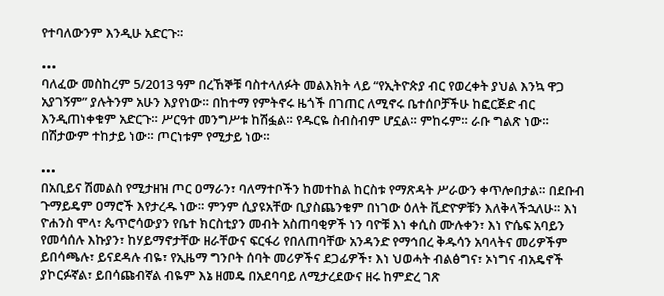የተባለውንም እንዲሁ አድርጉ።

•••
ባለፈው መስከረም 5/2013 ዓም በረኸኞቹ ባስተላለፉት መልእክት ላይ “የኢትዮጵያ ብር የወረቀት ያህል እንኳ ዋጋ አያገኝም” ያሉትንም አሁን እያየነው። በከተማ የምትኖሩ ዜጎች በገጠር ለሚኖሩ ቤተሰቦቻችሁ ከፎርጅድ ብር እንዲጠነቀቁም አድርጉ። ሥርዓተ መንግሥቱ ከሽፏል። የዱርዬ ስብስብም ሆኗል። ምከሩም። ራቡ ግልጽ ነው። በሽታውም ተከታይ ነው። ጦርነቱም የሚታይ ነው።

•••
በአቢይና ሽመልስ የሚታዘዝ ጦር ዐማራን፣ ባለማተቦችን ከመተከል ከርስቱ የማጽዳት ሥራውን ቀጥሎበታል። በደቡብ ጉማይዴም ዐማሮች እየታረዱ ነው። ምንም ሲያዩአቸው ቢያስጨንቁም በነገው ዕለት ቪድዮዎቹን እለቅላችኋለሁ። እነ ዮሐንስ ሞላ፣ ጴጥሮሳውያን የቤተ ክርስቲያን መብት አስጠባቂዎች ነን ባዮቹ እነ ቀሲስ ሙሉቀን፣ እነ ዮሴፍ አባይን የመሳሰሉ እኩያን፣ ከሃይማኖታቸው ዘራቸውና ፍርፋሪ የበለጠባቸው አንዳንድ የማኅበረ ቅዱሳን አባላትና መሪዎችም ይበሳጫሉ፣ ይናደዳሉ ብዬ፣ የኢዜማ ግንቦት ሰባት መሪዎችና ደጋፊዎች፣ እነ ህወሓት ብልፅግና፣ ኦነግና ብአዴኖች ያኮርፉኛል፣ ይበሳጩብኛል ብዬም እኔ ዘመዴ በአደባባይ ለሚታረደውና ዘሩ ከምድረ ገጽ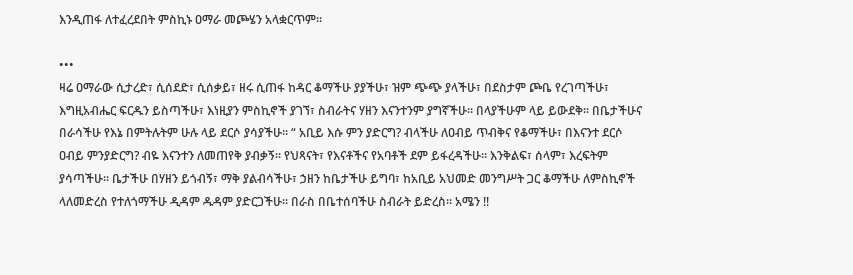እንዲጠፋ ለተፈረደበት ምስኪኑ ዐማራ መጮሄን አላቋርጥም።

•••
ዛሬ ዐማራው ሲታረድ፣ ሲሰደድ፣ ሲሰቃይ፣ ዘሩ ሲጠፋ ከዳር ቆማችሁ ያያችሁ፣ ዝም ጭጭ ያላችሁ፣ በደስታም ጮቤ የረገጣችሁ፣ እግዚአብሔር ፍርዱን ይስጣችሁ፣ እነዚያን ምስኪኖች ያገኘ፣ ስብራትና ሃዘን እናንተንም ያግኛችሁ። በላያችሁም ላይ ይውደቅ። በቤታችሁና በራሳችሁ የእኔ በምትሉትም ሁሉ ላይ ደርሶ ያሳያችሁ። “ አቢይ እሱ ምን ያድርግ? ብላችሁ ለዐብይ ጥብቅና የቆማችሁ፣ በእናንተ ደርሶ ዐብይ ምንያድርግ? ብዬ እናንተን ለመጠየቅ ያብቃኝ። የህጻናት፣ የእናቶችና የአባቶች ደም ይፋረዳችሁ። እንቅልፍ፣ ሰላም፣ እረፍትም ያሳጣችሁ። ቤታችሁ በሃዘን ይጎብኝ፣ ማቅ ያልብሳችሁ፣ ኃዘን ከቤታችሁ ይግባ፣ ከአቢይ አህመድ መንግሥት ጋር ቆማችሁ ለምስኪኖች ላለመድረስ የተለጎማችሁ ዲዳም ዱዳም ያድርጋችሁ። በራስ በቤተሰባችሁ ስብራት ይድረስ። አሜን !!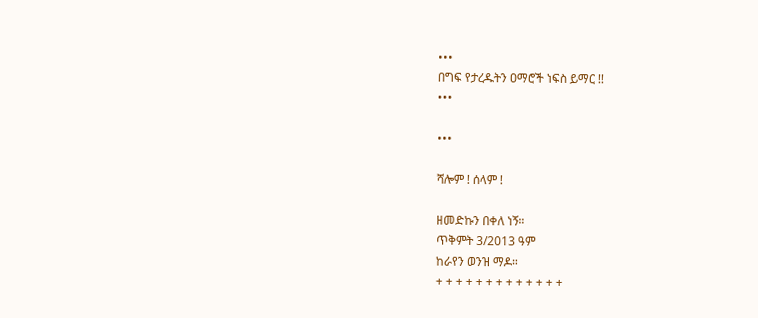•••
በግፍ የታረዱትን ዐማሮች ነፍስ ይማር !!
•••

•••

ሻሎም ! ሰላም !

ዘመድኩን በቀለ ነኝ።
ጥቅምት 3/2013 ዓም
ከራየን ወንዝ ማዶ።
+ + + + + + + + + + + + +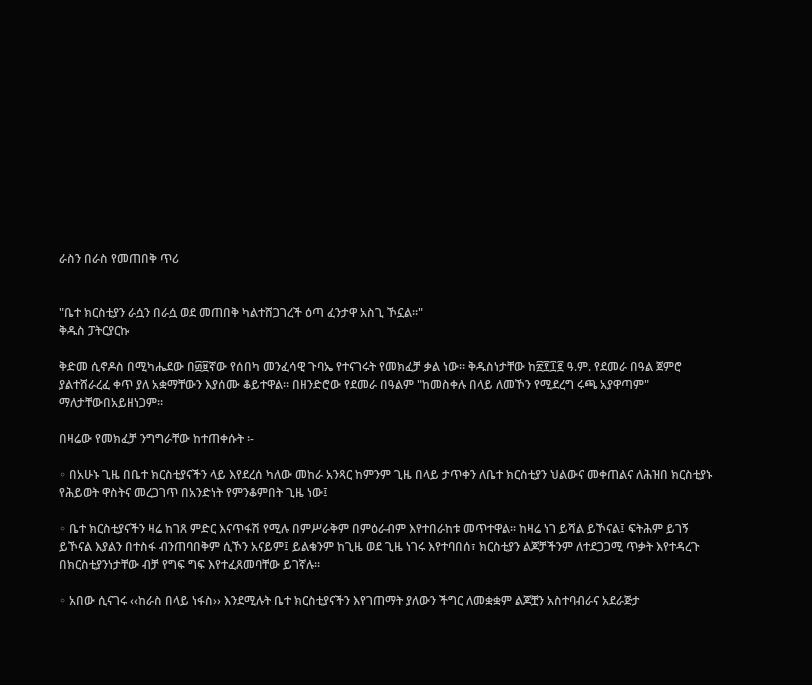ራስን በራስ የመጠበቅ ጥሪ


"ቤተ ክርስቲያን ራሷን በራሷ ወደ መጠበቅ ካልተሸጋገረች ዕጣ ፈንታዋ አስጊ ኾኗል።"
ቅዱስ ፓትርያርኩ

ቅድመ ሲኖዶስ በሚካሔደው በ፴፱ኛው የሰበካ መንፈሳዊ ጉባኤ የተናገሩት የመክፈቻ ቃል ነው። ቅዱስነታቸው ከ፳፻፲፪ ዓ.ም. የደመራ በዓል ጀምሮ ያልተሸራረፈ ቀጥ ያለ አቋማቸውን እያሰሙ ቆይተዋል። በዘንድሮው የደመራ በዓልም "ከመስቀሉ በላይ ለመኾን የሚደረግ ሩጫ አያዋጣም" ማለታቸውበአይዘነጋም።

በዛሬው የመክፈቻ ንግግራቸው ከተጠቀሱት ፡-

◦ በአሁኑ ጊዜ በቤተ ክርስቲያናችን ላይ እየደረሰ ካለው መከራ አንጻር ከምንም ጊዜ በላይ ታጥቀን ለቤተ ክርስቲያን ህልውና መቀጠልና ለሕዝበ ክርስቲያኑ የሕይወት ዋስትና መረጋገጥ በአንድነት የምንቆምበት ጊዜ ነው፤

◦ ቤተ ክርስቲያናችን ዛሬ ከገጸ ምድር እናጥፋሽ የሚሉ በምሥራቅም በምዕራብም እየተበራከቱ መጥተዋል፡፡ ከዛሬ ነገ ይሻል ይኾናል፤ ፍትሕም ይገኝ ይኾናል እያልን በተስፋ ብንጠባበቅም ሲኾን አናይም፤ ይልቁንም ከጊዜ ወደ ጊዜ ነገሩ እየተባበሰ፣ ክርስቲያን ልጆቻችንም ለተደጋጋሚ ጥቃት እየተዳረጉ በክርስቲያንነታቸው ብቻ የግፍ ግፍ እየተፈጸመባቸው ይገኛሉ፡፡

◦ አበው ሲናገሩ ‹‹ከራስ በላይ ነፋስ›› እንደሚሉት ቤተ ክርስቲያናችን እየገጠማት ያለውን ችግር ለመቋቋም ልጆቿን አስተባብራና አደራጅታ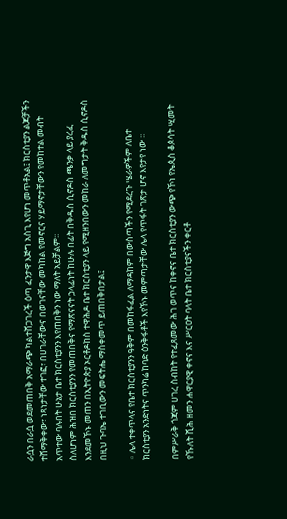ራሷን በራሷ ወደመጠበቅ አማራጭ ካልተሸጋገረች ዕጣ ፈንታዋ እጅግ አስጊ እየሆነ መጥቶአል፤ ክርስቲያን ልጆቻችን ተሸማቅቀው፣ ነጻነታቸው ተገፎ፣ በሀገራቸውና በወገናቸው መካከል የመኖርና ሃይማኖታቸውን የመከተል መብት አጥተው ባሉበት ሁኔታ ቤተ ክርስቲያንን እየጠበቅን ነው ማለት አይቻልም፡፡
ስለሆነም ሕዝበ ክርስቲያንን የመጠበቅና የማጽናናት ኃላፊነት ከሁሉ በፊት በቅዱስ ሲኖዶስ ጫንቃ ላይ ያረፈ እንደመኾኑ መጠን በኢትዮጵያ ኦርቶዶከስ ተዋሕዶ ቤተ ክርስቲያን ላይ የሚዘንበውን መከራ ለመግታት ቅዱስ ሲኖዶስ በዚህ ጉባኤ ተገቢውን መፍትሔ ማስቀመጥ ይጠበቅበታል፤

◦ ሌላ ተቀጥላና የቤተ ክርስቲያንን ዓቅም በመከፋፈል ለማዳከም በውስጣችን የሚደረጉ ሤራዎችም ለቤተ ክርስቲያን አንድነትና ጥንካሬ ከባድ ዕንቅፋቶች እየኾኑ መምጣታቸው ሌላ የጥፋት ገጽታ ሆኖ እየታየ ነው ፡፡

በምሥራቅ ጎጃም ሀገረ ስብከት የተፈጸመው ሕገ ወጥና ከቀኖና ቤተ ክርስቲያን ውጭ የኾነ የኤጲስ ቆጶሳት ሢመት የኹለት ሺሕ ዘመን ሐዋርያዊ ቀኖና እና ሥርዐት ባላት ቤተ ክርስቲያናችን ቀርቶ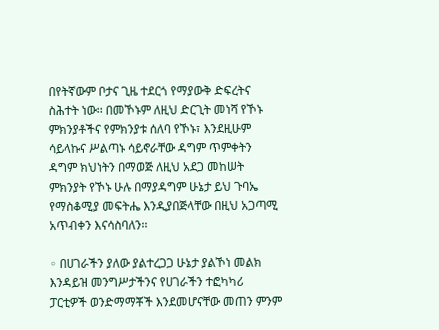በየትኛውም ቦታና ጊዜ ተደርጎ የማያውቅ ድፍረትና ስሕተት ነው፡፡ በመኾኑም ለዚህ ድርጊት መነሻ የኾኑ ምክንያቶችና የምክንያቱ ሰለባ የኾኑ፣ እንደዚሁም ሳይላኩና ሥልጣኑ ሳይኖራቸው ዳግም ጥምቀትን ዳግም ክህነትን በማወጅ ለዚህ አደጋ መከሠት ምክንያት የኾኑ ሁሉ በማያዳግም ሁኔታ ይህ ጉባኤ የማስቆሚያ መፍትሔ እንዲያበጅላቸው በዚህ አጋጣሚ አጥብቀን እናሳስባለን፡፡

◦ በሀገራችን ያለው ያልተረጋጋ ሁኔታ ያልኾነ መልክ እንዳይዝ መንግሥታችንና የሀገራችን ተፎካካሪ ፓርቲዎች ወንድማማቾች እንደመሆናቸው መጠን ምንም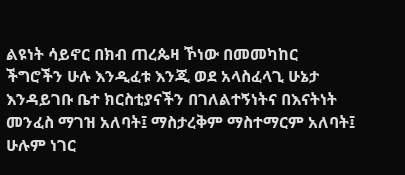ልዩነት ሳይኖር በክብ ጠረጴዛ ኾነው በመመካከር ችግሮችን ሁሉ እንዲፈቱ እንጂ ወደ አላስፈላጊ ሁኔታ እንዳይገቡ ቤተ ክርስቲያናችን በገለልተኝነትና በእናትነት መንፈስ ማገዝ አለባት፤ ማስታረቅም ማስተማርም አለባት፤ ሁሉም ነገር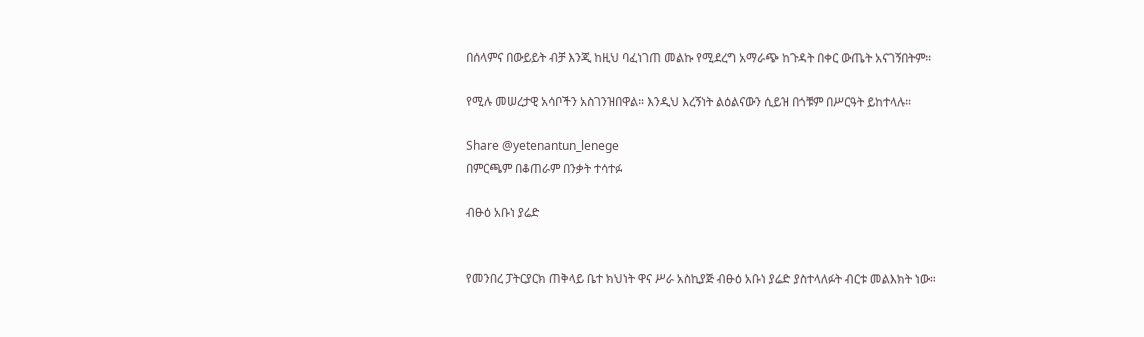በሰላምና በውይይት ብቻ እንጂ ከዚህ ባፈነገጠ መልኩ የሚደረግ አማራጭ ከጉዳት በቀር ውጤት አናገኝበትም።

የሚሉ መሠረታዊ አሳቦችን አስገንዝበዋል። እንዲህ እረኝነት ልዕልናውን ሲይዝ በጎቹም በሥርዓት ይከተላሉ።

Share @yetenantun_lenege
በምርጫም በቆጠራም በንቃት ተሳተፉ

ብፁዕ አቡነ ያሬድ


የመንበረ ፓትርያርክ ጠቅላይ ቤተ ክህነት ዋና ሥራ አስኪያጅ ብፁዕ አቡነ ያሬድ ያስተላለፉት ብርቱ መልእክት ነው።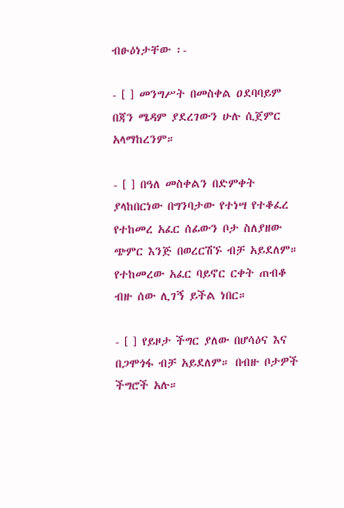ብፁዕነታቸው ፡-

- [ ] መንግሥት በመስቀል ዐደባባይም በጃን ሜዳም ያደረገውን ሁሉ ሲጀምር አላማከረንም።

- [ ] በዓለ መስቀልን በድምቀት ያላከበርነው በግንባታው የተነሣ የተቆፈረ የተከመረ አፈር ሰፊውን ቦታ ስለያዘው ጭምር እንጅ በወረርሽኙ ብቻ አይደለም። የተከመረው አፈር ባይኖር ርቀት ጠብቆ ብዙ ሰው ሊገኝ ይችል ነበር።

- [ ] የይዞታ ችግር ያለው በሆሳዕና እና በጋሞጎፋ ብቻ አይደለም። በብዙ ቦታዎች ችግሮች አሉ።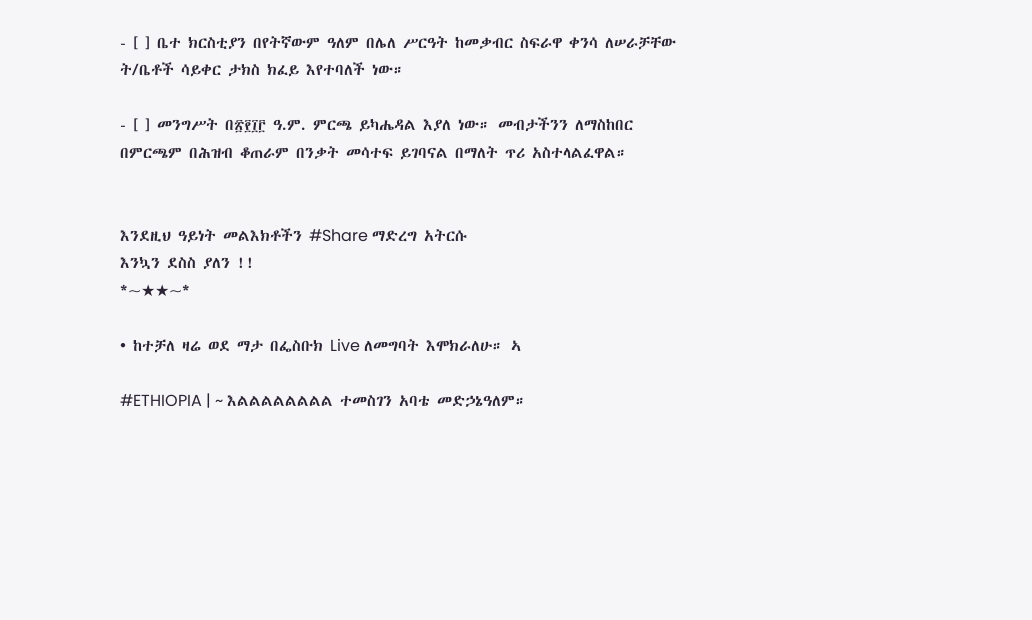- [ ] ቤተ ክርስቲያን በየትኛውም ዓለም በሌለ ሥርዓት ከመቃብር ስፍራዋ ቀንሳ ለሠራቻቸው ት/ቤቶች ሳይቀር ታክስ ክፈይ እየተባለች ነው።

- [ ] መንግሥት በ፳፻፲፫ ዓ.ም. ምርጫ ይካሔዳል እያለ ነው። መብታችንን ለማስከበር በምርጫም በሕዝብ ቆጠራም በንቃት መሳተፍ ይገባናል በማለት ጥሪ አስተላልፈዋል።


እንደዚህ ዓይነት መልእክቶችን #Share ማድረግ አትርሱ
እንኳን ደስስ ያለን !!
*~★★~*

• ከተቻለ ዛሬ ወደ ማታ በፌስቡክ Live ለመግባት እሞክራለሁ። ኣ

#ETHIOPIA | ~ እልልልልልልልል ተመስገን አባቴ መድኃኔዓለም።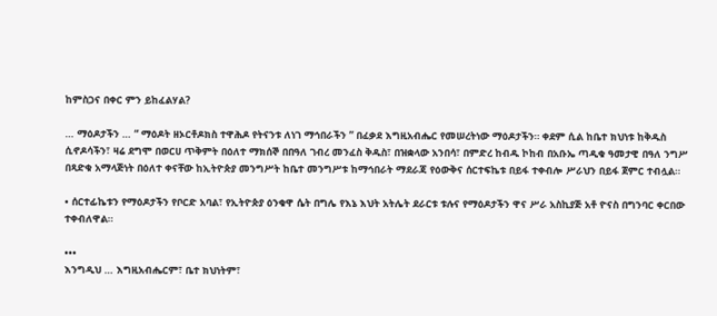ከምስጋና በቀር ምን ይከፈልሃል?

… ማዕዶታችን … “ ማዕዶት ዘኦርቶዶክስ ተዋሕዶ የትናንቱ ለነገ ማኅበራችን ” በፈቃደ እግዚአብሔር የመሠረትነው ማዕዶታችን። ቀደም ሲል ከቤተ ክህነቱ ከቅዱስ ሲኖዶሳችን፣ ዛሬ ደግሞ በወርሀ ጥቅምት በዕለተ ማክሰኞ በበዓለ ገብረ መንፈስ ቅዱስ፣ በዝቋላው አንበሳ፣ በምድረ ከብዱ ኮከብ በአቡኤ ጣዲቁ ዓመታዊ በዓለ ንግሥ በጻድቁ አማላጅነት በዕለተ ቀናቸው ከኢትዮጵያ መንግሥት ከቤተ መንግሥቱ ከማኅበራት ማደራጃ የዕውቅና ሰርተፍኬቱ በይፋ ተቀብሎ ሥራህን በይፋ ጀምር ተብሏል።

• ሰርተፊኬቱን የማዕዶታችን የቦርድ አባል፣ የኢትዮጵያ ዕንቁዋ ሴት በግሌ የእኔ እህት አትሌት ደራርቱ ቱሉና የማዕዶታችን ዋና ሥራ አስኪያጅ አቶ ዮናስ በግንባር ቀርበው ተቀብለዋል።

•••
እንግዲህ … እግዚአብሔርም፣ ቤተ ክህነትም፣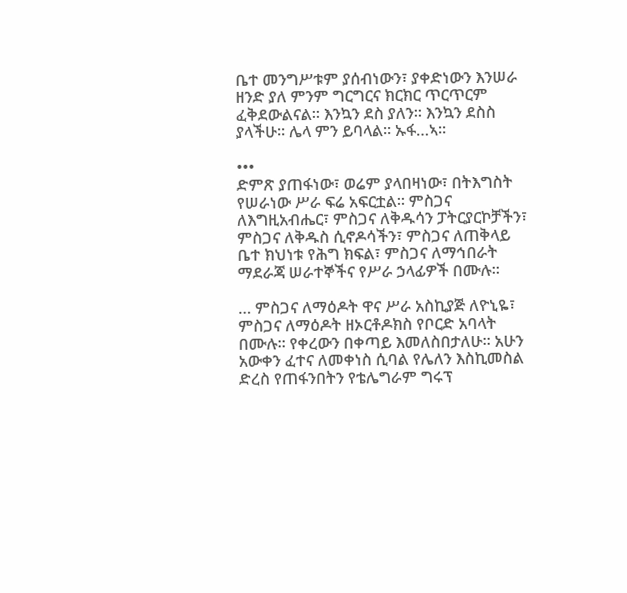ቤተ መንግሥቱም ያሰብነውን፣ ያቀድነውን እንሠራ ዘንድ ያለ ምንም ግርግርና ክርክር ጥርጥርም ፈቅደውልናል። እንኳን ደስ ያለን። እንኳን ደስስ ያላችሁ። ሌላ ምን ይባላል። ኡፋ…ኣ።

•••
ድምጽ ያጠፋነው፣ ወሬም ያላበዛነው፣ በትእግስት የሠራነው ሥራ ፍሬ አፍርቷል። ምስጋና ለእግዚአብሔር፣ ምስጋና ለቅዱሳን ፓትርያርኮቻችን፣ ምስጋና ለቅዱስ ሲኖዶሳችን፣ ምስጋና ለጠቅላይ ቤተ ክህነቱ የሕግ ክፍል፣ ምስጋና ለማኅበራት ማደራጃ ሠራተኞችና የሥራ ኃላፊዎች በሙሉ።

… ምስጋና ለማዕዶት ዋና ሥራ አስኪያጅ ለዮኒዬ፣ ምስጋና ለማዕዶት ዘኦርቶዶክስ የቦርድ አባላት በሙሉ። የቀረውን በቀጣይ እመለስበታለሁ። አሁን አውቀን ፈተና ለመቀነስ ሲባል የሌለን እስኪመስል ድረስ የጠፋንበትን የቴሌግራም ግሩፕ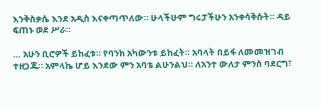እንቅስቃሴ እንደ አዲስ እናቀጣጥለው። ሁላችሁም ግሩፓችሁን አንቀሳቅሱት። ዳይ ፍጠኑ ወደ ሥራ።

… አሁን ቢሮዎች ይከፈቱ። የባንክ አካውንቱ ይከፈት። አባላት በይፋ ለመመዝገብ ተዘጋጁ። አምላኬ ሆይ እንደው ምን አባቴ ልሁንልህ። ለአንተ ውለታ ምንስ ባደርግ፣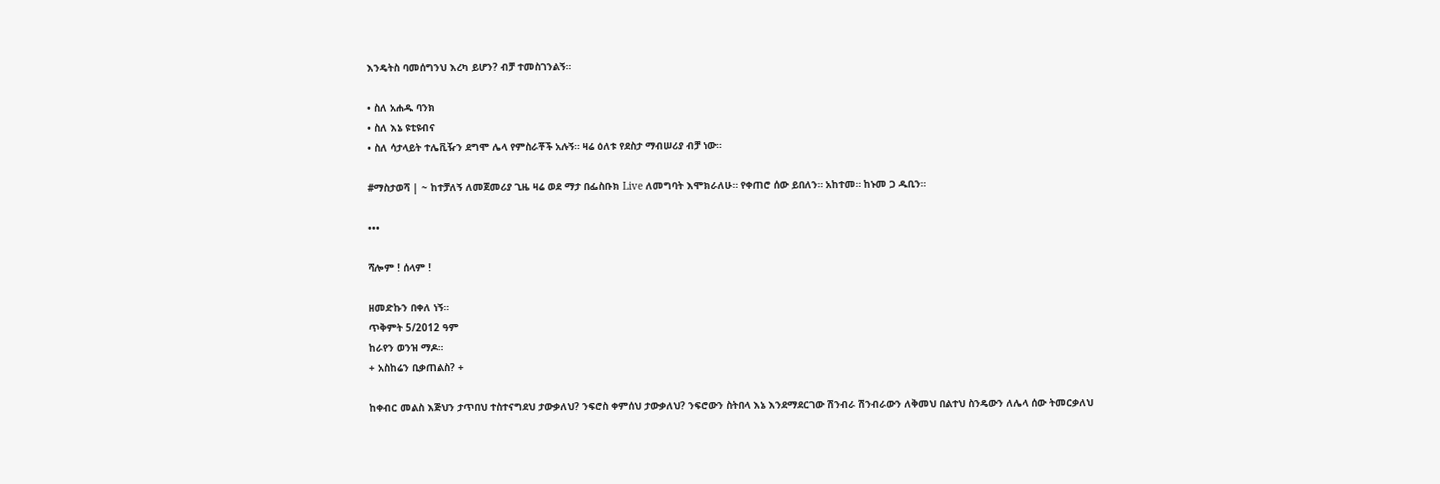እንዴትስ ባመሰግንህ እረካ ይሆን? ብቻ ተመስገንልኝ።

• ስለ አሐዱ ባንክ
• ስለ እኔ ዩቲዩብና
• ስለ ሳታላይት ተሌቪዥን ደግሞ ሌላ የምስራቾች አሉኝ። ዛሬ ዕለቱ የደስታ ማብሠሪያ ብቻ ነው።

#ማስታወሻ | ~ ከተቻለኝ ለመጀመሪያ ጊዜ ዛሬ ወደ ማታ በፌስቡክ Live ለመግባት እሞክራለሁ። የቀጠሮ ሰው ይበለን። አከተመ። ከኑመ ጋ ዱቢን።

•••

ሻሎም ! ሰላም !

ዘመድኩን በቀለ ነኝ።
ጥቅምት 5/2012 ዓም
ከራየን ወንዝ ማዶ።
+ አስከሬን ቢቃጠልስ? +

ከቀብር መልስ እጅህን ታጥበህ ተስተናግደህ ታውቃለህ? ንፍሮስ ቀምሰህ ታውቃለህ? ንፍሮውን ስትበላ እኔ እንደማደርገው ሽንብራ ሽንብራውን ለቅመህ በልተህ ስንዴውን ለሌላ ሰው ትመርቃለህ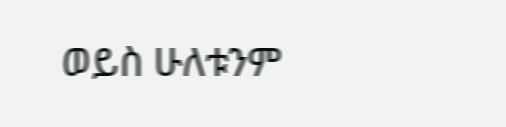ወይስ ሁለቱንም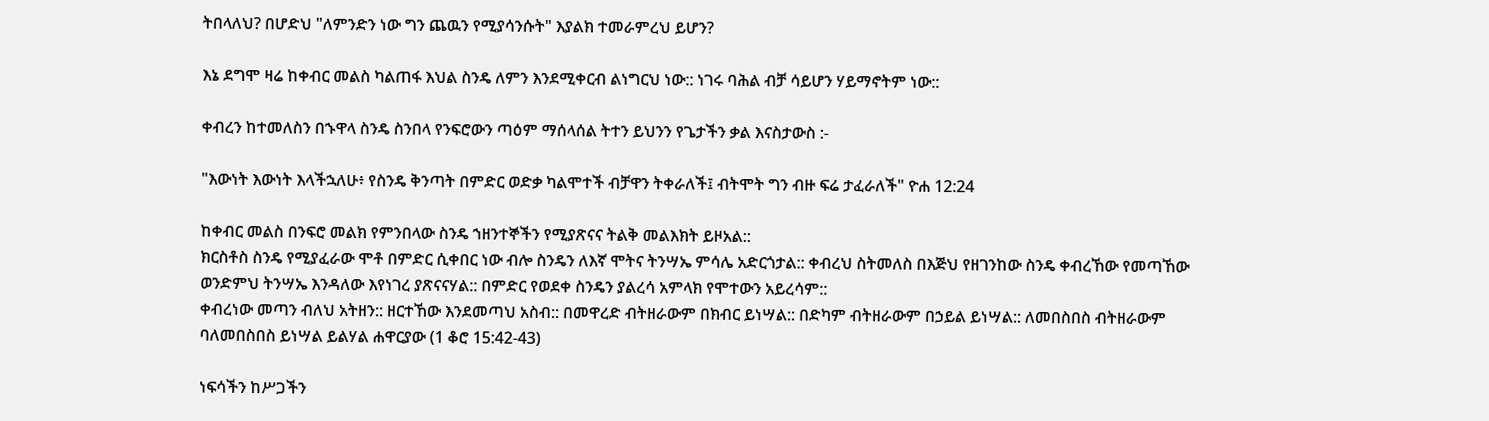ትበላለህ? በሆድህ "ለምንድን ነው ግን ጨዉን የሚያሳንሱት" እያልክ ተመራምረህ ይሆን?

እኔ ደግሞ ዛሬ ከቀብር መልስ ካልጠፋ እህል ስንዴ ለምን እንደሚቀርብ ልነግርህ ነው:: ነገሩ ባሕል ብቻ ሳይሆን ሃይማኖትም ነው::

ቀብረን ከተመለስን በኁዋላ ስንዴ ስንበላ የንፍሮውን ጣዕም ማሰላሰል ትተን ይህንን የጌታችን ቃል እናስታውስ :-

"እውነት እውነት እላችኋለሁ፥ የስንዴ ቅንጣት በምድር ወድቃ ካልሞተች ብቻዋን ትቀራለች፤ ብትሞት ግን ብዙ ፍሬ ታፈራለች" ዮሐ 12:24

ከቀብር መልስ በንፍሮ መልክ የምንበላው ስንዴ ኀዘንተኞችን የሚያጽናና ትልቅ መልእክት ይዞአል::
ክርስቶስ ስንዴ የሚያፈራው ሞቶ በምድር ሲቀበር ነው ብሎ ስንዴን ለእኛ ሞትና ትንሣኤ ምሳሌ አድርጎታል:: ቀብረህ ስትመለስ በእጅህ የዘገንከው ስንዴ ቀብረኸው የመጣኸው ወንድምህ ትንሣኤ እንዳለው እየነገረ ያጽናናሃል:: በምድር የወደቀ ስንዴን ያልረሳ አምላክ የሞተውን አይረሳም::
ቀብረነው መጣን ብለህ አትዘን:: ዘርተኸው እንደመጣህ አስብ:: በመዋረድ ብትዘራውም በክብር ይነሣል:: በድካም ብትዘራውም በኃይል ይነሣል:: ለመበስበስ ብትዘራውም ባለመበስበስ ይነሣል ይልሃል ሐዋርያው (1 ቆሮ 15:42-43)

ነፍሳችን ከሥጋችን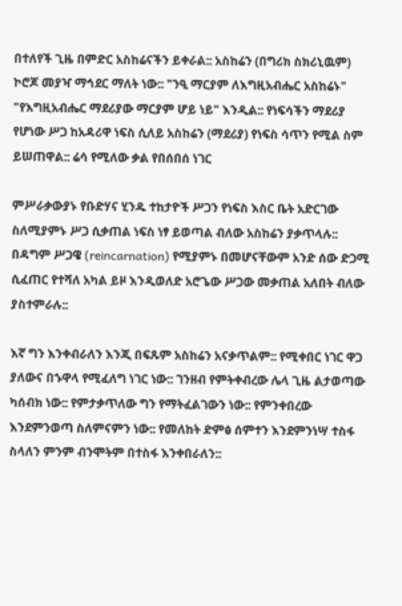በተለየች ጊዜ በምድር አስከሬናችን ይቀራል:: አስከሬን (በግሪክ ስክሪኒዉም) ኮሮጆ መያዣ ማኅደር ማለት ነው:: "ንዒ ማርያም ለእግዚአብሔር አስከሬኑ" "የእግዚአብሔር ማደሪያው ማርያም ሆይ ነይ" እንዲል:: የነፍሳችን ማደሪያ የሆነው ሥጋ ከአዳሪዋ ነፍስ ሲለይ አስከሬን (ማደሪያ) የነፍስ ሳጥን የሚል ስም ይሠጠዋል:: ሬሳ የሚለው ቃል የበሰበሰ ነገር

ምሥራቃውያኑ የቡድሃና ሂንዱ ተከታዮች ሥጋን የነፍስ እስር ቤት አድርገው ስለሚያምኑ ሥጋ ሲቃጠል ነፍስ ነፃ ይወጣል ብለው አስከሬን ያቃጥላሉ:: በዳግም ሥጋዌ (reincarnation) የሚያምኑ በመሆናቸውም አንድ ሰው ድጋሚ ሲፈጠር የተሻለ አካል ይዞ እንዲወለድ አሮጌው ሥጋው መቃጠል አለበት ብለው ያስተምራሉ::

እኛ ግን እንቀብራለን እንጂ በፍጹም አስከሬን አናቃጥልም:: የሚቀበር ነገር ዋጋ ያለውና በኁዋላ የሚፈለግ ነገር ነው:: ገንዘብ የምትቀብረው ሌላ ጊዜ ልታወጣው ካሰብክ ነው:: የምታቃጥለው ግን የማትፈልገውን ነው:: የምንቀበረው እንደምንወጣ ስለምናምን ነው:: የመለከት ድምፅ ሰምተን እንደምንነሣ ተስፋ ስላለን ምንም ብንሞትም በተስፋ እንቀበራለን::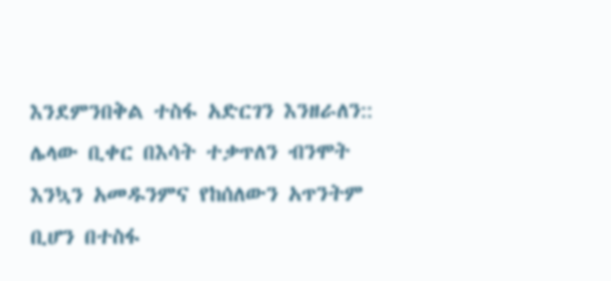እንደምንበቅል ተስፋ አድርገን እንዘራለን:: ሌላው ቢቀር በእሳት ተቃጥለን ብንሞት እንኳን አመዱንምና የከሰለውን አጥንትም ቢሆን በተስፋ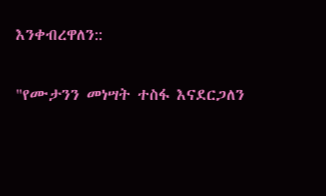እንቀብረዋለን::

"የሙታንን መነሣት ተስፋ እናደርጋለን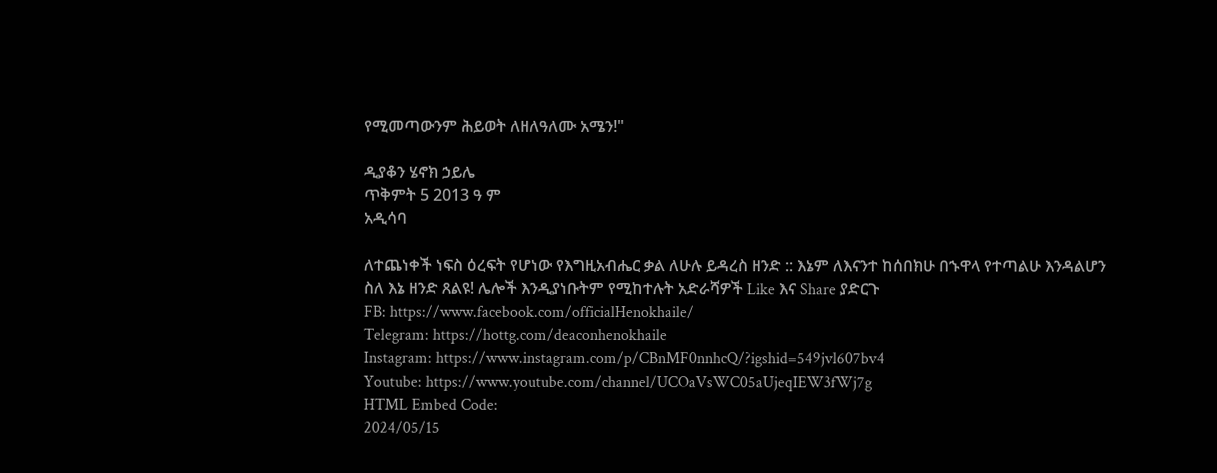የሚመጣውንም ሕይወት ለዘለዓለሙ አሜን!"

ዲያቆን ሄኖክ ኃይሌ
ጥቅምት 5 2013 ዓ ም
አዲሳባ

ለተጨነቀች ነፍስ ዕረፍት የሆነው የእግዚአብሔር ቃል ለሁሉ ይዳረስ ዘንድ :: እኔም ለእናንተ ከሰበክሁ በኁዋላ የተጣልሁ እንዳልሆን ስለ እኔ ዘንድ ጸልዩ! ሌሎች እንዲያነቡትም የሚከተሉት አድራሻዎች Like እና Share ያድርጉ
FB: https://www.facebook.com/officialHenokhaile/
Telegram: https://hottg.com/deaconhenokhaile
Instagram: https://www.instagram.com/p/CBnMF0nnhcQ/?igshid=549jvl607bv4
Youtube: https://www.youtube.com/channel/UCOaVsWC05aUjeqIEW3fWj7g
HTML Embed Code:
2024/05/15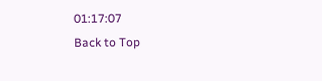01:17:07
Back to Top